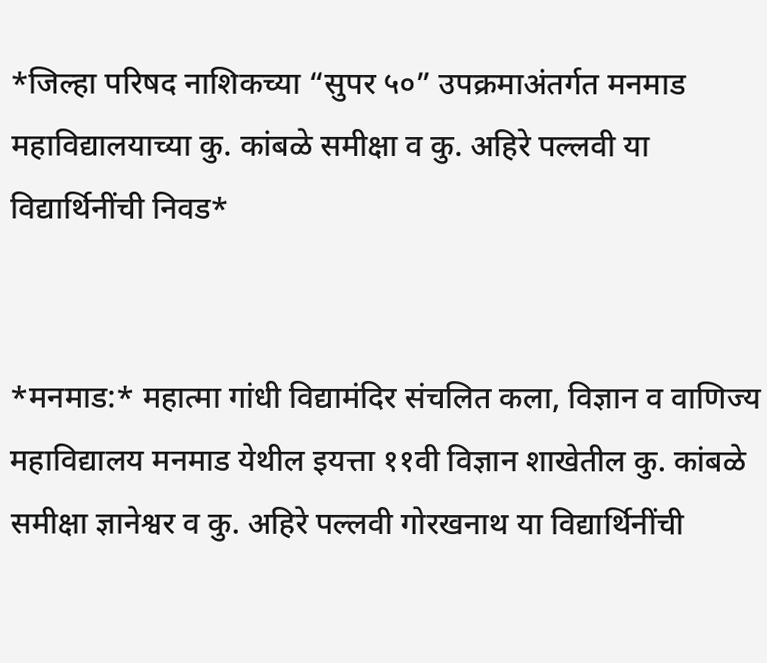*जिल्हा परिषद नाशिकच्या “सुपर ५०” उपक्रमाअंतर्गत मनमाड महाविद्यालयाच्या कु. कांबळे समीक्षा व कु. अहिरे पल्लवी या विद्यार्थिनींची निवड*


*मनमाड:* महात्मा गांधी विद्यामंदिर संचलित कला, विज्ञान व वाणिज्य महाविद्यालय मनमाड येथील इयत्ता ११वी विज्ञान शाखेतील कु. कांबळे समीक्षा ज्ञानेश्वर व कु. अहिरे पल्लवी गोरखनाथ या विद्यार्थिनींची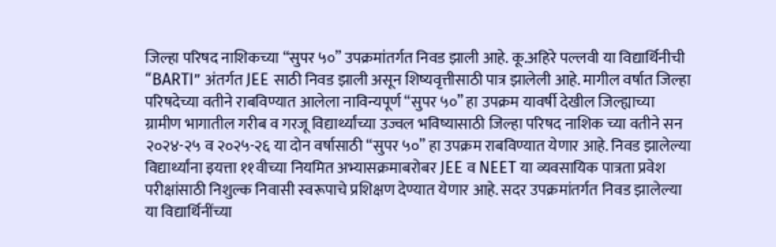जिल्हा परिषद नाशिकच्या “सुपर ५०” उपक्रमांतर्गत निवड झाली आहे. कू.अहिरे पल्लवी या विद्यार्थिनीची “BARTI” अंतर्गत JEE साठी निवड झाली असून शिष्यवृत्तीसाठी पात्र झालेली आहे. मागील वर्षात जिल्हा परिषदेच्या वतीने राबविण्यात आलेला नाविन्यपूर्ण “सुपर ५०” हा उपक्रम यावर्षी देखील जिल्ह्याच्या ग्रामीण भागातील गरीब व गरजू विद्यार्थ्यांच्या उज्वल भविष्यासाठी जिल्हा परिषद नाशिक च्या वतीने सन २०२४-२५ व २०२५-२६ या दोन वर्षासाठी “सुपर ५०” हा उपक्रम राबविण्यात येणार आहे. निवड झालेल्या विद्यार्थ्यांना इयत्ता ११वीच्या नियमित अभ्यासक्रमाबरोबर JEE व NEET या व्यवसायिक पात्रता प्रवेश परीक्षांसाठी निशुल्क निवासी स्वरूपाचे प्रशिक्षण देण्यात येणार आहे. सदर उपक्रमांतर्गत निवड झालेल्या या विद्यार्थिनींच्या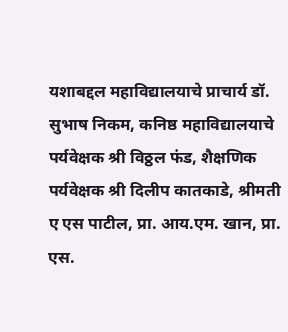यशाबद्दल महाविद्यालयाचे प्राचार्य डॉ. सुभाष निकम, कनिष्ठ महाविद्यालयाचे पर्यवेक्षक श्री विठ्ठल फंड, शैक्षणिक पर्यवेक्षक श्री दिलीप कातकाडे, श्रीमती ए एस पाटील, प्रा. आय.एम. खान, प्रा. एस.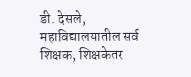डी. देसले, महाविद्यालयातील सर्व शिक्षक, शिक्षकेतर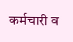कर्मचारी व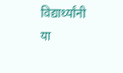विद्यार्थ्यांनी या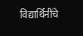विद्यार्थिनींचे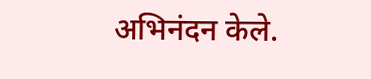अभिनंदन केले.